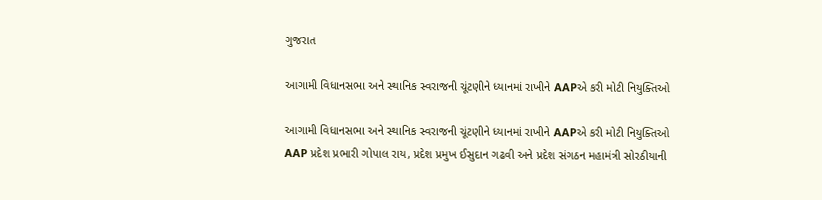ગુજરાત

આગામી વિધાનસભા અને સ્થાનિક સ્વરાજની ચૂંટણીને ધ્યાનમાં રાખીને AAPએ કરી મોટી નિયુક્તિઓ

આગામી વિધાનસભા અને સ્થાનિક સ્વરાજની ચૂંટણીને ધ્યાનમાં રાખીને AAPએ કરી મોટી નિયુક્તિઓ
AAP પ્રદેશ પ્રભારી ગોપાલ રાય, પ્રદેશ પ્રમુખ ઈસુદાન ગઢવી અને પ્રદેશ સંગઠન મહામંત્રી સોરઠીયાની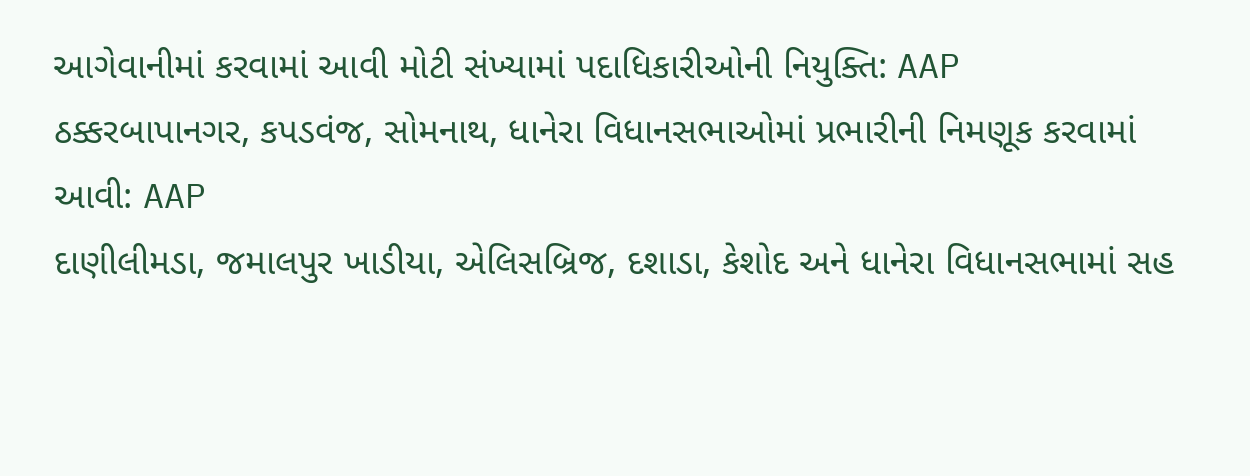આગેવાનીમાં કરવામાં આવી મોટી સંખ્યામાં પદાધિકારીઓની નિયુક્તિ: AAP
ઠક્કરબાપાનગર, કપડવંજ, સોમનાથ, ધાનેરા વિધાનસભાઓમાં પ્રભારીની નિમણૂક કરવામાં આવી: AAP
દાણીલીમડા, જમાલપુર ખાડીયા, એલિસબ્રિજ, દશાડા, કેશોદ અને ધાનેરા વિધાનસભામાં સહ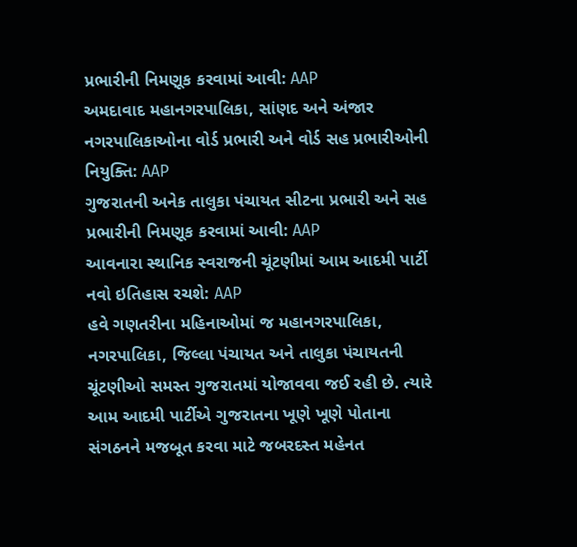પ્રભારીની નિમણૂક કરવામાં આવી: AAP
અમદાવાદ મહાનગરપાલિકા, સાંણદ અને અંજાર નગરપાલિકાઓના વોર્ડ પ્રભારી અને વોર્ડ સહ પ્રભારીઓની નિયુક્તિ: AAP
ગુજરાતની અનેક તાલુકા પંચાયત સીટના પ્રભારી અને સહ પ્રભારીની નિમણૂક કરવામાં આવી: AAP
આવનારા સ્થાનિક સ્વરાજની ચૂંટણીમાં આમ આદમી પાર્ટી નવો ઇતિહાસ રચશે: AAP
હવે ગણતરીના મહિનાઓમાં જ મહાનગરપાલિકા, નગરપાલિકા, જિલ્લા પંચાયત અને તાલુકા પંચાયતની ચૂંટણીઓ સમસ્ત ગુજરાતમાં યોજાવવા જઈ રહી છે. ત્યારે આમ આદમી પાર્ટીએ ગુજરાતના ખૂણે ખૂણે પોતાના સંગઠનને મજબૂત કરવા માટે જબરદસ્ત મહેનત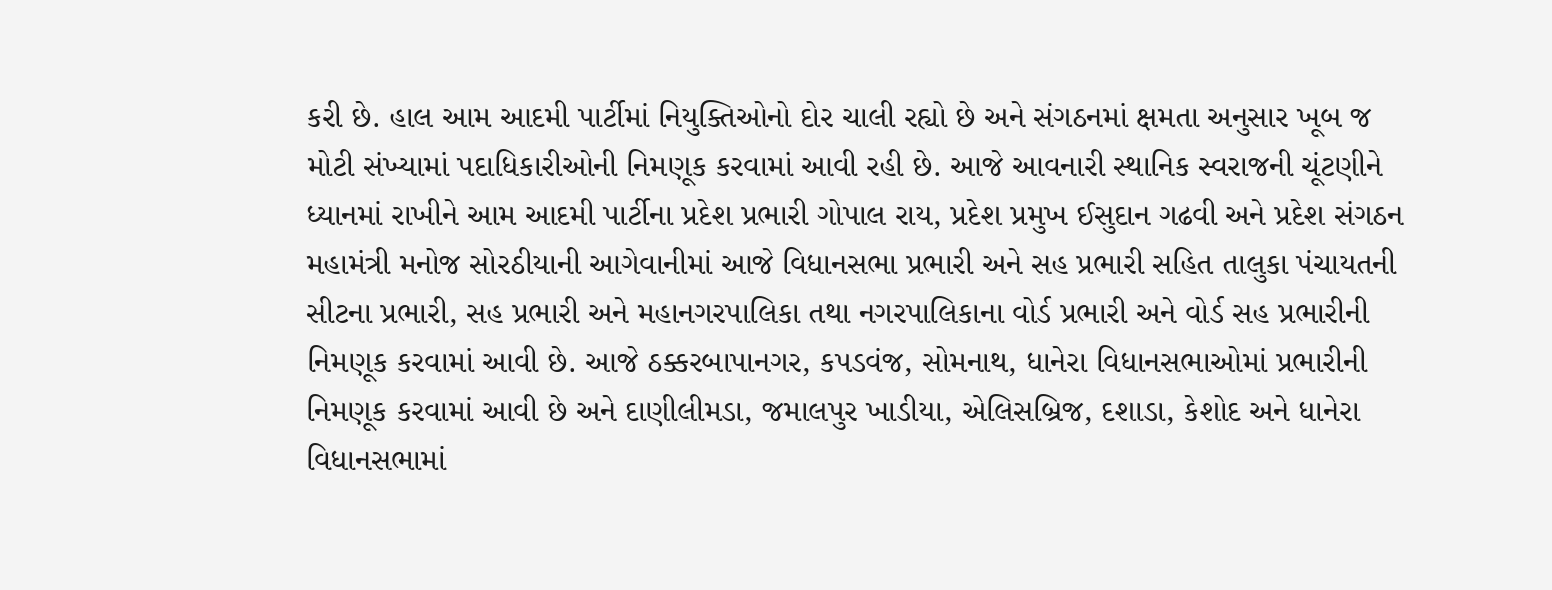કરી છે. હાલ આમ આદમી પાર્ટીમાં નિયુક્તિઓનો દોર ચાલી રહ્યો છે અને સંગઠનમાં ક્ષમતા અનુસાર ખૂબ જ મોટી સંખ્યામાં પદાધિકારીઓની નિમણૂક કરવામાં આવી રહી છે. આજે આવનારી સ્થાનિક સ્વરાજની ચૂંટણીને ધ્યાનમાં રાખીને આમ આદમી પાર્ટીના પ્રદેશ પ્રભારી ગોપાલ રાય, પ્રદેશ પ્રમુખ ઈસુદાન ગઢવી અને પ્રદેશ સંગઠન મહામંત્રી મનોજ સોરઠીયાની આગેવાનીમાં આજે વિધાનસભા પ્રભારી અને સહ પ્રભારી સહિત તાલુકા પંચાયતની સીટના પ્રભારી, સહ પ્રભારી અને મહાનગરપાલિકા તથા નગરપાલિકાના વોર્ડ પ્રભારી અને વોર્ડ સહ પ્રભારીની નિમણૂક કરવામાં આવી છે. આજે ઠક્કરબાપાનગર, કપડવંજ, સોમનાથ, ધાનેરા વિધાનસભાઓમાં પ્રભારીની નિમણૂક કરવામાં આવી છે અને દાણીલીમડા, જમાલપુર ખાડીયા, એલિસબ્રિજ, દશાડા, કેશોદ અને ધાનેરા વિધાનસભામાં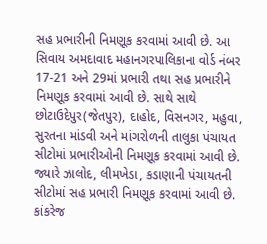સહ પ્રભારીની નિમણૂક કરવામાં આવી છે. આ સિવાય અમદાવાદ મહાનગરપાલિકાના વોર્ડ નંબર 17-21 અને 29માં પ્રભારી તથા સહ પ્રભારીને નિમણૂક કરવામાં આવી છે. સાથે સાથે છોટાઉદેપુર(જેતપુર), દાહોદ, વિસનગર, મહુવા, સુરતના માંડવી અને માંગરોળની તાલુકા પંચાયત સીટોમાં પ્રભારીઓની નિમણૂક કરવામાં આવી છે. જ્યારે ઝાલોદ, લીમખેડા, કડાણાની પંચાયતની સીટોમાં સહ પ્રભારી નિમણૂક કરવામાં આવી છે. કાંકરેજ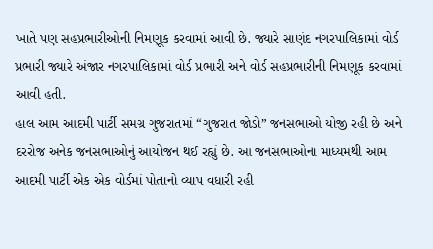ખાતે પણ સહપ્રભારીઓની નિમણૂક કરવામાં આવી છે. જ્યારે સાણંદ નગરપાલિકામાં વોર્ડ પ્રભારી જ્યારે અંજાર નગરપાલિકામાં વોર્ડ પ્રભારી અને વોર્ડ સહપ્રભારીની નિમણૂક કરવામાં આવી હતી.
હાલ આમ આદમી પાર્ટી સમગ્ર ગુજરાતમાં “ગુજરાત જોડો” જનસભાઓ યોજી રહી છે અને દરરોજ અનેક જનસભાઓનું આયોજન થઈ રહ્યું છે. આ જનસભાઓના માધ્યમથી આમ આદમી પાર્ટી એક એક વોર્ડમાં પોતાનો વ્યાપ વધારી રહી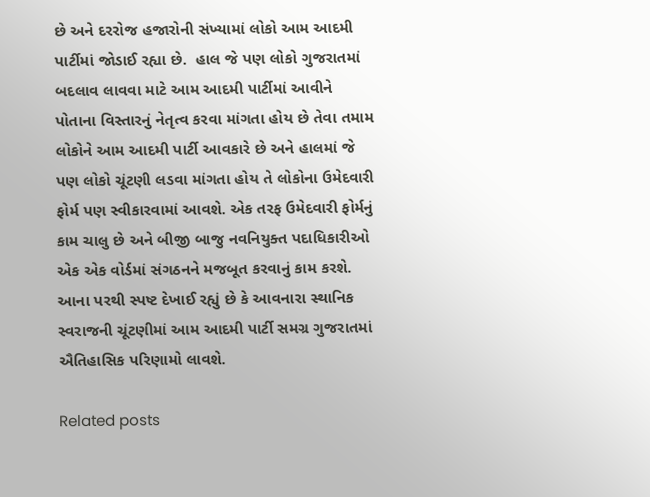છે અને દરરોજ હજારોની સંખ્યામાં લોકો આમ આદમી પાર્ટીમાં જોડાઈ રહ્યા છે.  હાલ જે પણ લોકો ગુજરાતમાં બદલાવ લાવવા માટે આમ આદમી પાર્ટીમાં આવીને પોતાના વિસ્તારનું નેતૃત્વ કરવા માંગતા હોય છે તેવા તમામ લોકોને આમ આદમી પાર્ટી આવકારે છે અને હાલમાં જે પણ લોકો ચૂંટણી લડવા માંગતા હોય તે લોકોના ઉમેદવારી ફોર્મ પણ સ્વીકારવામાં આવશે. એક તરફ ઉમેદવારી ફોર્મનું કામ ચાલુ છે અને બીજી બાજુ નવનિયુક્ત પદાધિકારીઓ એક એક વોર્ડમાં સંગઠનને મજબૂત કરવાનું કામ કરશે. આના પરથી સ્પષ્ટ દેખાઈ રહ્યું છે કે આવનારા સ્થાનિક સ્વરાજની ચૂંટણીમાં આમ આદમી પાર્ટી સમગ્ર ગુજરાતમાં ઐતિહાસિક પરિણામો લાવશે.

Related posts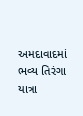અમદાવાદમાં ભવ્ય તિરંગા યાત્રા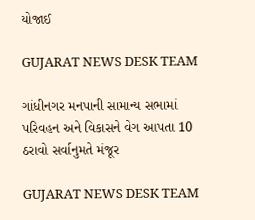યોજાઈ

GUJARAT NEWS DESK TEAM

ગાંધીનગર મનપાની સામાન્ય સભામાં પરિવહન અને વિકાસને વેગ આપતા 10 ઠરાવો સર્વાનુમતે મંજૂર

GUJARAT NEWS DESK TEAM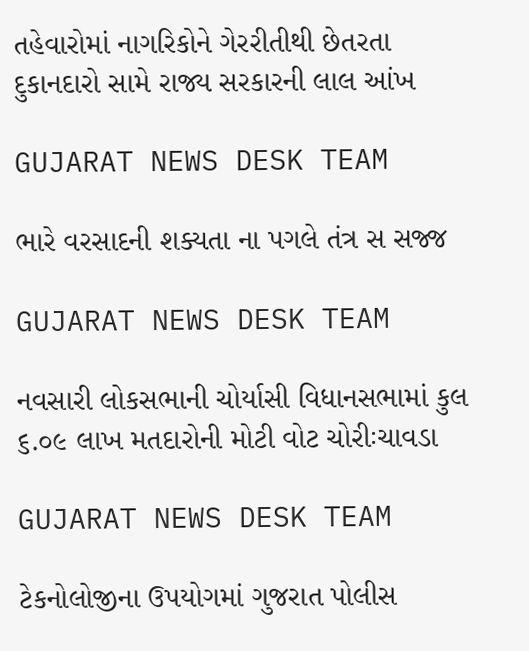તહેવારોમાં નાગરિકોને ગેરરીતીથી છેતરતા દુકાનદારો સામે રાજ્ય સરકારની લાલ આંખ

GUJARAT NEWS DESK TEAM

ભારે વરસાદની શક્યતા ના પગલે તંત્ર સ સજ્જ

GUJARAT NEWS DESK TEAM

નવસારી લોકસભાની ચોર્યાસી વિધાનસભામાં કુલ ૬.૦૯ લાખ મતદારોની મોટી વોટ ચોરીઃચાવડા

GUJARAT NEWS DESK TEAM

ટેકનોલોજીના ઉપયોગમાં ગુજરાત પોલીસ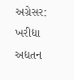અગ્રેસર: ખરીદ્યા અદ્યતન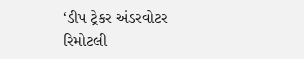‘ડીપ ટ્રેકર અંડરવોટર રિમોટલી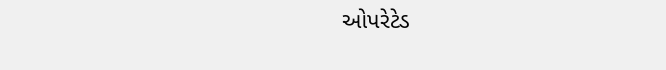ઓપરેટેડ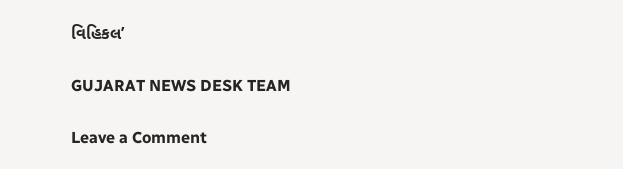વિહિકલ’

GUJARAT NEWS DESK TEAM

Leave a Comment